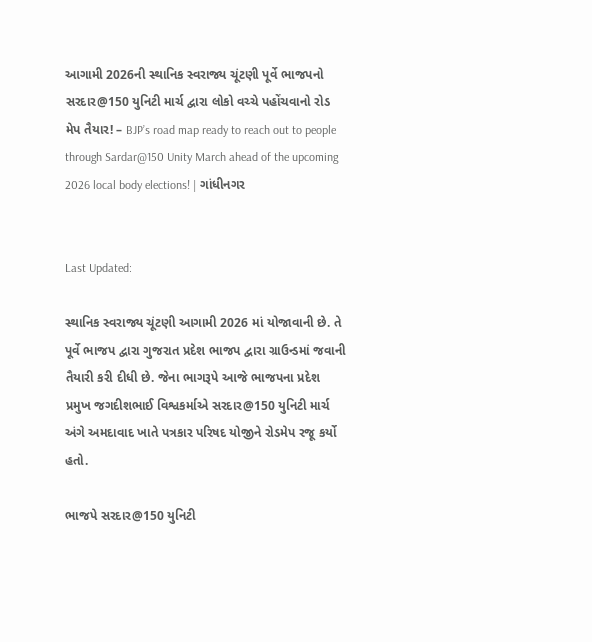આગામી 2026ની સ્થાનિક સ્વરાજ્ય ચૂંટણી પૂર્વે ભાજપનો સરદાર@150 યુનિટી માર્ચ દ્વારા લોકો વચ્ચે પહોંચવાનો રોડ મેપ તૈયાર! – BJP’s road map ready to reach out to people through Sardar@150 Unity March ahead of the upcoming 2026 local body elections! | ગાંધીનગર


Last Updated:

સ્થાનિક સ્વરાજ્ય ચૂંટણી આગામી 2026 માં યોજાવાની છે. તે પૂર્વે ભાજપ દ્વારા ગુજરાત પ્રદેશ ભાજપ દ્વારા ગ્રાઉન્ડમાં જવાની તૈયારી કરી દીધી છે. જેના ભાગરૂપે આજે ભાજપના પ્રદેશ પ્રમુખ જગદીશભાઈ વિશ્વકર્માએ સરદાર@150 યુનિટી માર્ચ અંગે અમદાવાદ ખાતે પત્રકાર પરિષદ યોજીને રોડમેપ રજૂ કર્યો હતો.

ભાજપે સરદાર@150 યુનિટી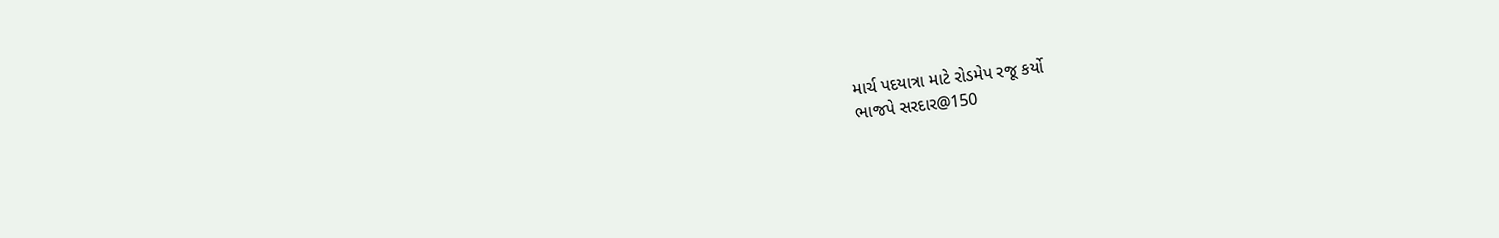માર્ચ પદયાત્રા માટે રોડમેપ રજૂ કર્યો
ભાજપે સરદાર@150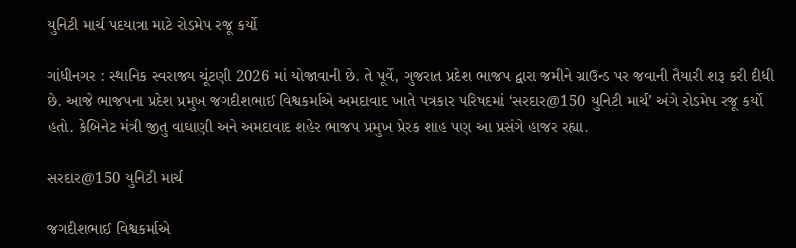યુનિટી માર્ચ પદયાત્રા માટે રોડમેપ રજૂ કર્યો

ગાંધીનગર : સ્થાનિક સ્વરાજ્ય ચૂંટણી 2026 માં યોજાવાની છે. તે પૂર્વે, ગુજરાત પ્રદેશ ભાજપ દ્વારા જમીને ગ્રાઉન્ડ પર જવાની તૈયારી શરૂ કરી દીધી છે. આજે ભાજપના પ્રદેશ પ્રમુખ જગદીશભાઈ વિશ્વકર્માએ અમદાવાદ ખાતે પત્રકાર પરિષદમાં ‘સરદાર@150 યુનિટી માર્ચ’ અંગે રોડમેપ રજૂ કર્યો હતો. કેબિનેટ મંત્રી જીતુ વાઘાણી અને અમદાવાદ શહેર ભાજપ પ્રમુખ પ્રેરક શાહ પણ આ પ્રસંગે હાજર રહ્યા.

સરદાર@150 યુનિટી માર્ચ

જગદીશભાઈ વિશ્વકર્માએ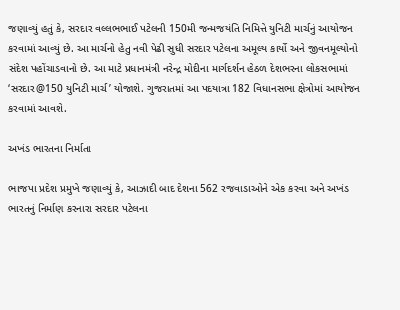જણાવ્યું હતું કે, સરદાર વલ્લભભાઈ પટેલની 150મી જન્મજયંતિ નિમિત્તે યુનિટી માર્ચનું આયોજન કરવામાં આવ્યું છે. આ માર્ચનો હેતુ નવી પેઢી સુધી સરદાર પટેલના અમૂલ્ય કાર્યો અને જીવનમૂલ્યોનો સંદેશ પહોંચાડવાનો છે. આ માટે પ્રધાનમંત્રી નરેન્દ્ર મોદીના માર્ગદર્શન હેઠળ દેશભરના લોકસભામાં ‘સરદાર@150 યુનિટી માર્ચ’ યોજાશે. ગુજરાતમાં આ પદયાત્રા 182 વિધાનસભા ક્ષેત્રોમાં આયોજન કરવામાં આવશે.

અખંડ ભારતના નિર્માતા

ભાજપા પ્રદેશ પ્રમુખે જણાવ્યું કે, આઝાદી બાદ દેશના 562 રજવાડાઓને એક કરવા અને અખંડ ભારતનું નિર્માણ કરનારા સરદાર પટેલના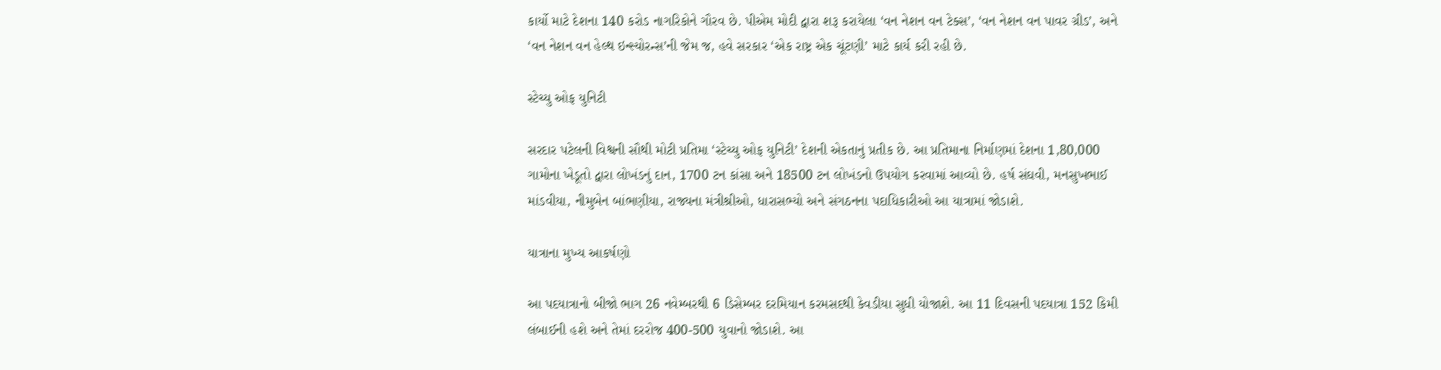કાર્યો માટે દેશના 140 કરોડ નાગરિકોને ગૌરવ છે. પીએમ મોદી દ્વારા શરૂ કરાયેલા ‘વન નેશન વન ટેક્સ’, ‘વન નેશન વન પાવર ગ્રીડ’, અને ‘વન નેશન વન હેલ્થ ઇન્સ્યોરન્સ’ની જેમ જ, હવે સરકાર ‘એક રાષ્ટ્ર એક ચૂંટણી’ માટે કાર્ય કરી રહી છે.

સ્ટેચ્યુ ઓફ યુનિટી

સરદાર પટેલની વિશ્વની સૌથી મોટી પ્રતિમા ‘સ્ટેચ્યુ ઓફ યુનિટી’ દેશની એકતાનું પ્રતીક છે. આ પ્રતિમાના નિર્માણમાં દેશના 1,80,000 ગામોના ખેડૂતો દ્વારા લોખંડનું દાન, 1700 ટન કાંસા અને 18500 ટન લોખંડનો ઉપયોગ કરવામાં આવ્યો છે. હર્ષ સંઘવી, મનસુખભાઈ માંડવીયા, નીમુબેન બાંભણીયા, રાજ્યના મંત્રીશ્રીઓ, ધારાસભ્યો અને સંગઠનના પદાધિકારીઓ આ યાત્રામાં જોડાશે.

યાત્રાના મુખ્ય આકર્ષણો

આ પદયાત્રાનો બીજો ભાગ 26 નવેમ્બરથી 6 ડિસેમ્બર દરમિયાન કરમસદથી કેવડીયા સુધી યોજાશે. આ 11 દિવસની પદયાત્રા 152 કિમી લંબાઈની હશે અને તેમાં દરરોજ 400-500 યુવાનો જોડાશે. આ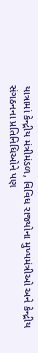યાત્રામાં કેન્દ્રીય મંત્રીમંડળ, વિવિધ રાજ્યોના મુખ્યમંત્રીઓ અને કેન્દ્રીય સંગઠનના પ્રતિનિધિઓને પણ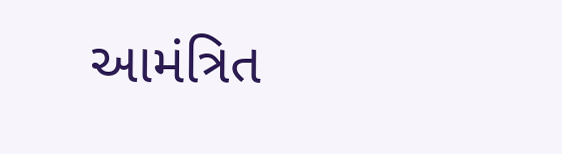આમંત્રિત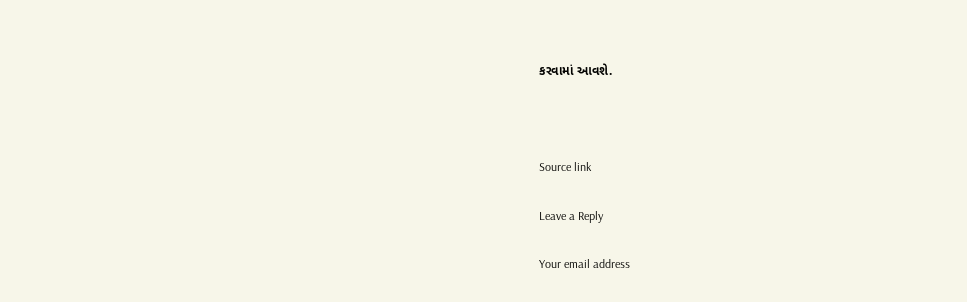કરવામાં આવશે.



Source link

Leave a Reply

Your email address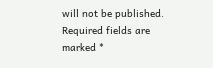will not be published. Required fields are marked *